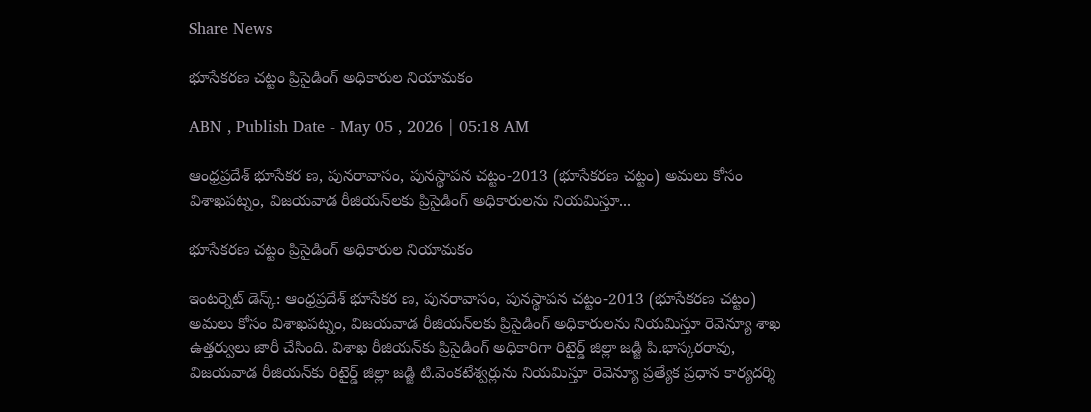Share News

భూసేకరణ చట్టం ప్రిసైడింగ్‌ అధికారుల నియామకం

ABN , Publish Date - May 05 , 2026 | 05:18 AM

ఆంధ్రప్రదేశ్‌ భూసేకర ణ, పునరావాసం, పునస్థాపన చట్టం-2013 (భూసేకరణ చట్టం) అమలు కోసం విశాఖపట్నం, విజయవాడ రీజియన్‌లకు ప్రిసైడింగ్‌ అధికారులను నియమిస్తూ...

భూసేకరణ చట్టం ప్రిసైడింగ్‌ అధికారుల నియామకం

ఇంటర్నెట్ డెస్క్: ఆంధ్రప్రదేశ్‌ భూసేకర ణ, పునరావాసం, పునస్థాపన చట్టం-2013 (భూసేకరణ చట్టం) అమలు కోసం విశాఖపట్నం, విజయవాడ రీజియన్‌లకు ప్రిసైడింగ్‌ అధికారులను నియమిస్తూ రెవెన్యూ శాఖ ఉత్తర్వులు జారీ చేసింది. విశాఖ రీజియన్‌కు ప్రిసైడింగ్‌ అధికారిగా రిటైర్డ్‌ జిల్లా జడ్జి పి.భాస్కరరావు, విజయవాడ రీజియన్‌కు రిటైర్డ్‌ జిల్లా జడ్జి టి.వెంకటేశ్వర్లును నియమిస్తూ రెవెన్యూ ప్రత్యేక ప్రధాన కార్యదర్శి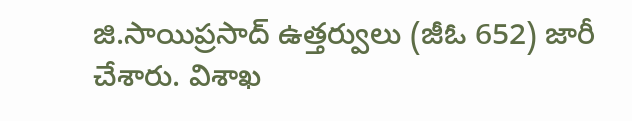జి.సాయిప్రసాద్‌ ఉత్తర్వులు (జీఓ 652) జారీ చేశారు. విశాఖ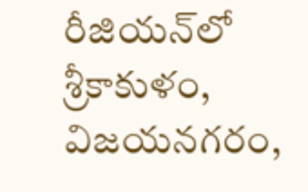రీజియన్‌లో శ్రీకాకుళం, విజయనగరం,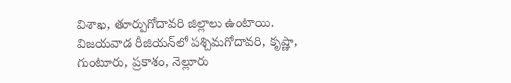విశాఖ, తూర్పుగోదావరి జిల్లాలు ఉంటాయి. విజయవాడ రీజియన్‌లో పశ్చిమగోదావరి, కృష్ణా, గుంటూరు, ప్రకాశం, నెల్లూరు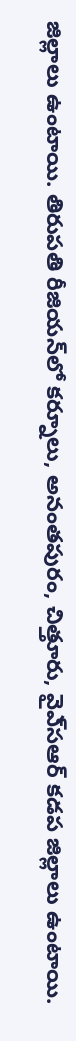జిల్లాలు ఉంటాయి. తిరుపతి రీజియన్‌లో కర్నూలు, అనంతపురం, చిత్తూరు, వైఎ్‌సఆర్‌ కడప జిల్లాలు ఉంటాయి.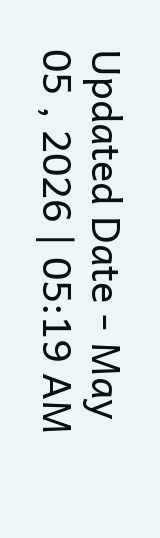Updated Date - May 05 , 2026 | 05:19 AM